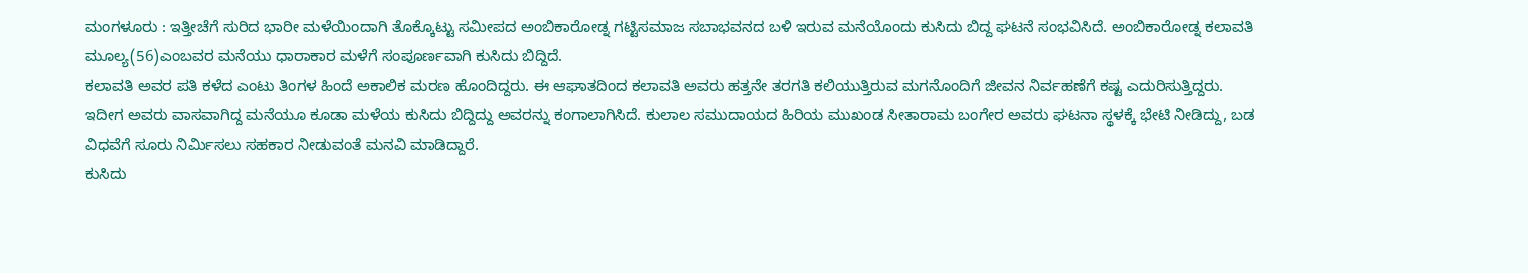ಮಂಗಳೂರು : ಇತ್ತೀಚೆಗೆ ಸುರಿದ ಭಾರೀ ಮಳೆಯಿಂದಾಗಿ ತೊಕ್ಕೊಟ್ಟು ಸಮೀಪದ ಅಂಬಿಕಾರೋಡ್ನ ಗಟ್ಟಿಸಮಾಜ ಸಬಾಭವನದ ಬಳಿ ಇರುವ ಮನೆಯೊಂದು ಕುಸಿದು ಬಿದ್ದ ಘಟನೆ ಸಂಭವಿಸಿದೆ. ಅಂಬಿಕಾರೋಡ್ನ ಕಲಾವತಿ ಮೂಲ್ಯ(56)ಎಂಬವರ ಮನೆಯು ಧಾರಾಕಾರ ಮಳೆಗೆ ಸಂಪೂರ್ಣವಾಗಿ ಕುಸಿದು ಬಿದ್ದಿದೆ.
ಕಲಾವತಿ ಅವರ ಪತಿ ಕಳೆದ ಎಂಟು ತಿಂಗಳ ಹಿಂದೆ ಅಕಾಲಿಕ ಮರಣ ಹೊಂದಿದ್ದರು. ಈ ಆಘಾತದಿಂದ ಕಲಾವತಿ ಅವರು ಹತ್ತನೇ ತರಗತಿ ಕಲಿಯುತ್ತಿರುವ ಮಗನೊಂದಿಗೆ ಜೀವನ ನಿರ್ವಹಣೆಗೆ ಕಷ್ಟ ಎದುರಿಸುತ್ತಿದ್ದರು. ಇದೀಗ ಅವರು ವಾಸವಾಗಿದ್ದ ಮನೆಯೂ ಕೂಡಾ ಮಳೆಯ ಕುಸಿದು ಬಿದ್ದಿದ್ದು ಅವರನ್ನು ಕಂಗಾಲಾಗಿಸಿದೆ. ಕುಲಾಲ ಸಮುದಾಯದ ಹಿರಿಯ ಮುಖಂಡ ಸೀತಾರಾಮ ಬಂಗೇರ ಅವರು ಘಟನಾ ಸ್ಥಳಕ್ಕೆ ಭೇಟಿ ನೀಡಿದ್ದು, ಬಡ ವಿಧವೆಗೆ ಸೂರು ನಿರ್ಮಿಸಲು ಸಹಕಾರ ನೀಡುವಂತೆ ಮನವಿ ಮಾಡಿದ್ದಾರೆ.
ಕುಸಿದು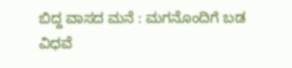ಬಿದ್ದ ವಾಸದ ಮನೆ : ಮಗನೊಂದಿಗೆ ಬಡ ವಿಧವೆ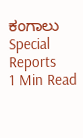ಕಂಗಾಲು
Special Reports
1 Min Read